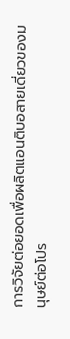การวิจัยต่อยอดเพื่อผลิตแอนติบอสายเดี่ยวของมนุษย์ต่อโปร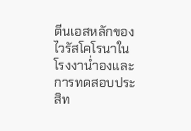ตีนเอสหลักของไวรัสโคโรนาในโรงงาน่ำองและการทดสอบประสิท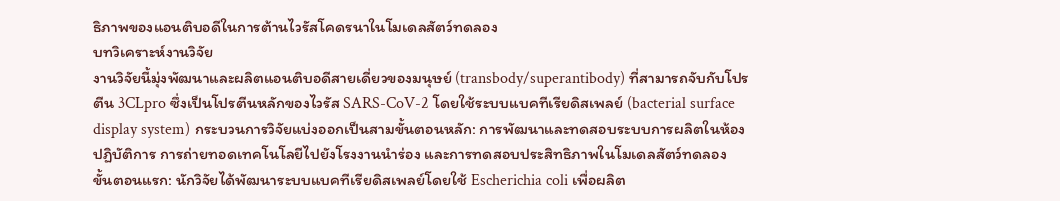ธิภาพของแอนติบอดีในการต้านไวรัสโคดรนาในโมเดลสัตว์ทดลอง
บทวิเคราะห์งานวิจัย
งานวิจัยนี้มุ่งพัฒนาและผลิตแอนติบอดีสายเดี่ยวของมนุษย์ (transbody/superantibody) ที่สามารถจับกับโปรตีน 3CLpro ซึ่งเป็นโปรตีนหลักของไวรัส SARS-CoV-2 โดยใช้ระบบแบคทีเรียดิสเพลย์ (bacterial surface display system) กระบวนการวิจัยแบ่งออกเป็นสามขั้นตอนหลัก: การพัฒนาและทดสอบระบบการผลิตในห้องปฏิบัติการ การถ่ายทอดเทคโนโลยีไปยังโรงงานนำร่อง และการทดสอบประสิทธิภาพในโมเดลสัตว์ทดลอง
ขั้นตอนแรก: นักวิจัยได้พัฒนาระบบแบคทีเรียดิสเพลย์โดยใช้ Escherichia coli เพื่อผลิต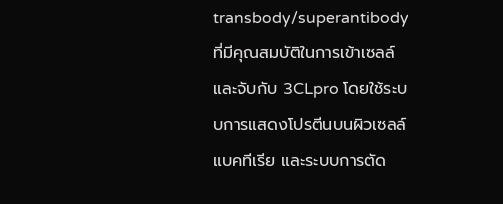transbody/superantibody ที่มีคุณสมบัติในการเข้าเซลล์และจับกับ 3CLpro โดยใช้ระบบการแสดงโปรตีนบนผิวเซลล์แบคทีเรีย และระบบการตัด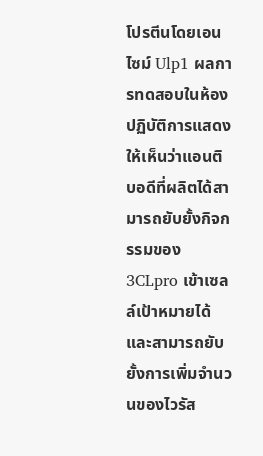โปรตีนโดยเอนไซม์ Ulp1 ผลการทดสอบในห้องปฏิบัติการแสดงให้เห็นว่าแอนติบอดีที่ผลิตได้สามารถยับยั้งกิจกรรมของ 3CLpro เข้าเซลล์เป้าหมายได้ และสามารถยับยั้งการเพิ่มจำนวนของไวรัส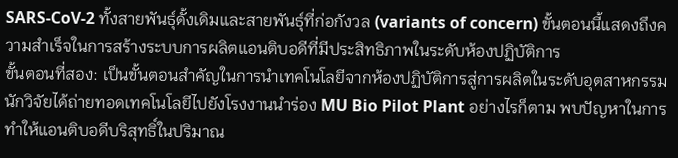SARS-CoV-2 ทั้งสายพันธุ์ดั้งเดิมและสายพันธุ์ที่ก่อกังวล (variants of concern) ขั้นตอนนี้แสดงถึงความสำเร็จในการสร้างระบบการผลิตแอนติบอดีที่มีประสิทธิภาพในระดับห้องปฏิบัติการ
ขั้นตอนที่สอง: เป็นขั้นตอนสำคัญในการนำเทคโนโลยีจากห้องปฏิบัติการสู่การผลิตในระดับอุตสาหกรรม นักวิจัยได้ถ่ายทอดเทคโนโลยีไปยังโรงงานนำร่อง MU Bio Pilot Plant อย่างไรก็ตาม พบปัญหาในการทำให้แอนติบอดีบริสุทธิ์ในปริมาณ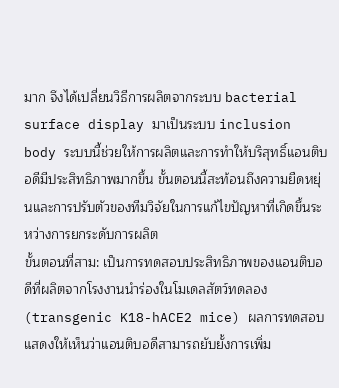มาก จึงได้เปลี่ยนวิธีการผลิตจากระบบ bacterial surface display มาเป็นระบบ inclusion body ระบบนี้ช่วยให้การผลิตและการทำให้บริสุทธิ์แอนติบอดีมีประสิทธิภาพมากขึ้น ขั้นตอนนี้สะท้อนถึงความยืดหยุ่นและการปรับตัวของทีมวิจัยในการแก้ไขปัญหาที่เกิดขึ้นระหว่างการยกระดับการผลิต
ขั้นตอนที่สาม: เป็นการทดสอบประสิทธิภาพของแอนติบอดีที่ผลิตจากโรงงานนำร่องในโมเดลสัตว์ทดลอง (transgenic K18-hACE2 mice) ผลการทดสอบแสดงให้เห็นว่าแอนติบอดีสามารถยับยั้งการเพิ่ม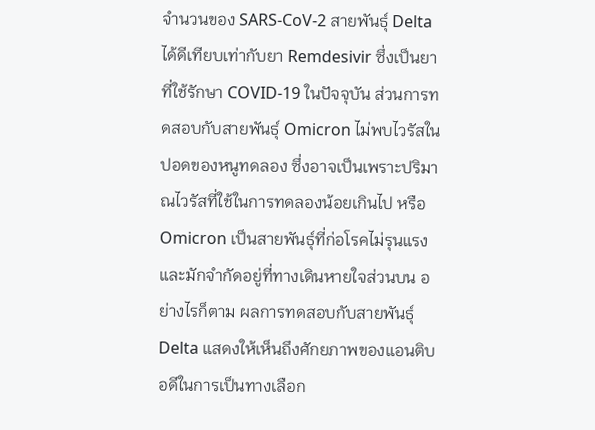จำนวนของ SARS-CoV-2 สายพันธุ์ Delta ได้ดีเทียบเท่ากับยา Remdesivir ซึ่งเป็นยาที่ใช้รักษา COVID-19 ในปัจจุบัน ส่วนการทดสอบกับสายพันธุ์ Omicron ไม่พบไวรัสในปอดของหนูทดลอง ซึ่งอาจเป็นเพราะปริมาณไวรัสที่ใช้ในการทดลองน้อยเกินไป หรือ Omicron เป็นสายพันธุ์ที่ก่อโรคไม่รุนแรงและมักจำกัดอยู่ที่ทางเดินหายใจส่วนบน อย่างไรก็ตาม ผลการทดสอบกับสายพันธุ์ Delta แสดงให้เห็นถึงศักยภาพของแอนติบอดีในการเป็นทางเลือก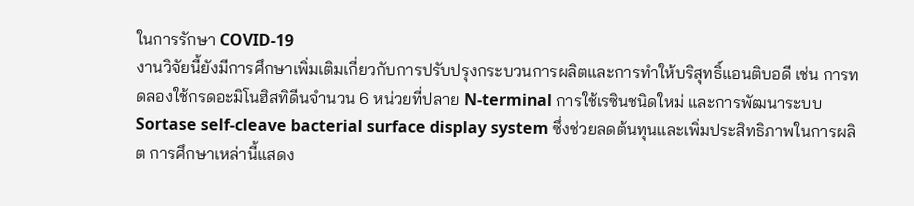ในการรักษา COVID-19
งานวิจัยนี้ยังมีการศึกษาเพิ่มเติมเกี่ยวกับการปรับปรุงกระบวนการผลิตและการทำให้บริสุทธิ์แอนติบอดี เช่น การทดลองใช้กรดอะมิโนฮิสทิดีนจำนวน 6 หน่วยที่ปลาย N-terminal การใช้เรซินชนิดใหม่ และการพัฒนาระบบ Sortase self-cleave bacterial surface display system ซึ่งช่วยลดต้นทุนและเพิ่มประสิทธิภาพในการผลิต การศึกษาเหล่านี้แสดง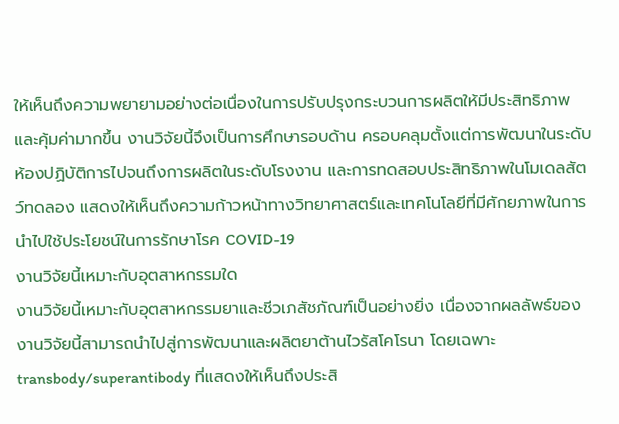ให้เห็นถึงความพยายามอย่างต่อเนื่องในการปรับปรุงกระบวนการผลิตให้มีประสิทธิภาพและคุ้มค่ามากขึ้น งานวิจัยนี้จึงเป็นการศึกษารอบด้าน ครอบคลุมตั้งแต่การพัฒนาในระดับห้องปฏิบัติการไปจนถึงการผลิตในระดับโรงงาน และการทดสอบประสิทธิภาพในโมเดลสัตว์ทดลอง แสดงให้เห็นถึงความก้าวหน้าทางวิทยาศาสตร์และเทคโนโลยีที่มีศักยภาพในการนำไปใช้ประโยชน์ในการรักษาโรค COVID-19
งานวิจัยนี้เหมาะกับอุตสาหกรรมใด
งานวิจัยนี้เหมาะกับอุตสาหกรรมยาและชีวเภสัชภัณฑ์เป็นอย่างยิ่ง เนื่องจากผลลัพธ์ของงานวิจัยนี้สามารถนำไปสู่การพัฒนาและผลิตยาต้านไวรัสโคโรนา โดยเฉพาะ transbody/superantibody ที่แสดงให้เห็นถึงประสิ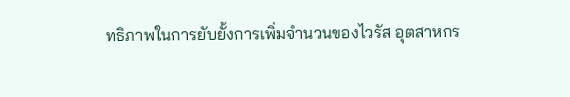ทธิภาพในการยับยั้งการเพิ่มจำนวนของไวรัส อุตสาหกร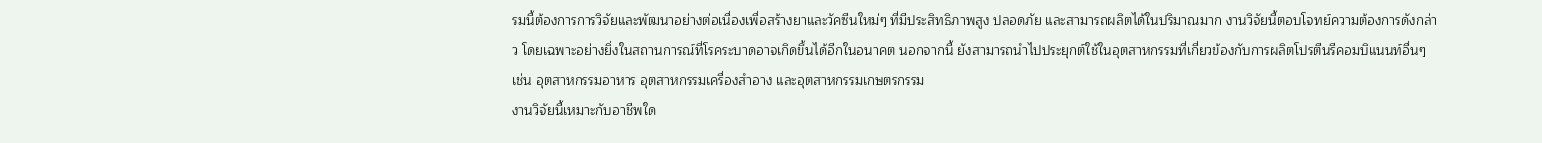รมนี้ต้องการการวิจัยและพัฒนาอย่างต่อเนื่องเพื่อสร้างยาและวัคซีนใหม่ๆ ที่มีประสิทธิภาพสูง ปลอดภัย และสามารถผลิตได้ในปริมาณมาก งานวิจัยนี้ตอบโจทย์ความต้องการดังกล่าว โดยเฉพาะอย่างยิ่งในสถานการณ์ที่โรคระบาดอาจเกิดขึ้นได้อีกในอนาคต นอกจากนี้ ยังสามารถนำไปประยุกต์ใช้ในอุตสาหกรรมที่เกี่ยวข้องกับการผลิตโปรตีนรีคอมบิแนนท์อื่นๆ เช่น อุตสาหกรรมอาหาร อุตสาหกรรมเครื่องสำอาง และอุตสาหกรรมเกษตรกรรม
งานวิจัยนี้เหมาะกับอาชีพใด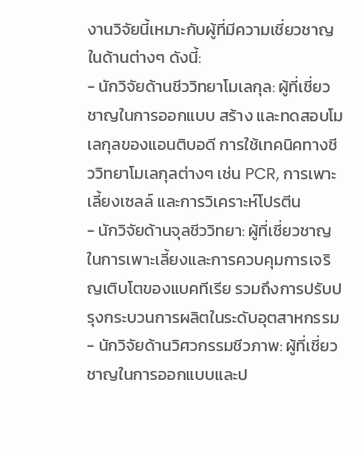งานวิจัยนี้เหมาะกับผู้ที่มีความเชี่ยวชาญในด้านต่างๆ ดังนี้:
- นักวิจัยด้านชีววิทยาโมเลกุล: ผู้ที่เชี่ยวชาญในการออกแบบ สร้าง และทดสอบโมเลกุลของแอนติบอดี การใช้เทคนิคทางชีววิทยาโมเลกุลต่างๆ เช่น PCR, การเพาะเลี้ยงเซลล์ และการวิเคราะห์โปรตีน
- นักวิจัยด้านจุลชีววิทยา: ผู้ที่เชี่ยวชาญในการเพาะเลี้ยงและการควบคุมการเจริญเติบโตของแบคทีเรีย รวมถึงการปรับปรุงกระบวนการผลิตในระดับอุตสาหกรรม
- นักวิจัยด้านวิศวกรรมชีวภาพ: ผู้ที่เชี่ยวชาญในการออกแบบและป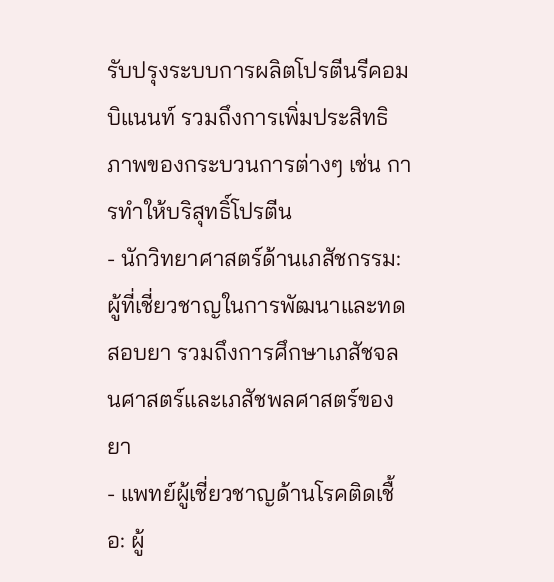รับปรุงระบบการผลิตโปรตีนรีคอมบิแนนท์ รวมถึงการเพิ่มประสิทธิภาพของกระบวนการต่างๆ เช่น การทำให้บริสุทธิ์โปรตีน
- นักวิทยาศาสตร์ด้านเภสัชกรรม: ผู้ที่เชี่ยวชาญในการพัฒนาและทดสอบยา รวมถึงการศึกษาเภสัชจลนศาสตร์และเภสัชพลศาสตร์ของยา
- แพทย์ผู้เชี่ยวชาญด้านโรคติดเชื้อ: ผู้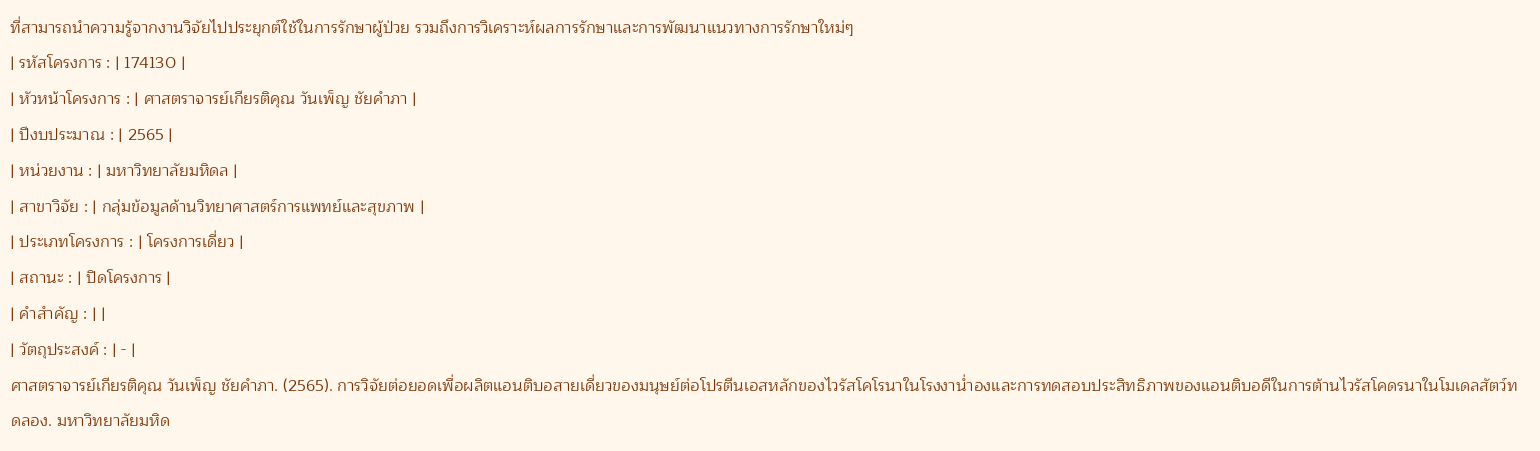ที่สามารถนำความรู้จากงานวิจัยไปประยุกต์ใช้ในการรักษาผู้ป่วย รวมถึงการวิเคราะห์ผลการรักษาและการพัฒนาแนวทางการรักษาใหม่ๆ
| รหัสโครงการ : | 174130 |
| หัวหน้าโครงการ : | ศาสตราจารย์เกียรติคุณ วันเพ็ญ ชัยคำภา |
| ปีงบประมาณ : | 2565 |
| หน่วยงาน : | มหาวิทยาลัยมหิดล |
| สาขาวิจัย : | กลุ่มข้อมูลด้านวิทยาศาสตร์การแพทย์และสุขภาพ |
| ประเภทโครงการ : | โครงการเดี่ยว |
| สถานะ : | ปิดโครงการ |
| คำสำคัญ : | |
| วัตถุประสงค์ : | - |
ศาสตราจารย์เกียรติคุณ วันเพ็ญ ชัยคำภา. (2565). การวิจัยต่อยอดเพื่อผลิตแอนติบอสายเดี่ยวของมนุษย์ต่อโปรตีนเอสหลักของไวรัสโคโรนาในโรงงาน่ำองและการทดสอบประสิทธิภาพของแอนติบอดีในการต้านไวรัสโคดรนาในโมเดลสัตว์ทดลอง. มหาวิทยาลัยมหิด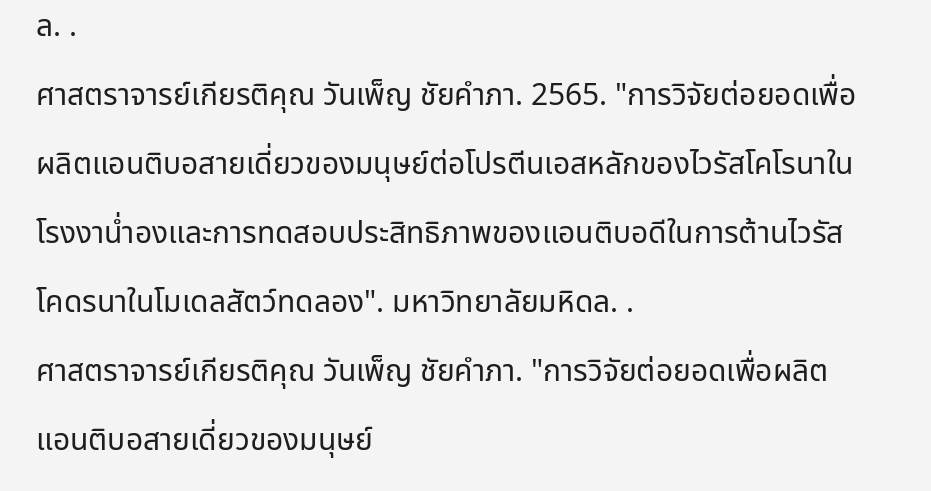ล. .
ศาสตราจารย์เกียรติคุณ วันเพ็ญ ชัยคำภา. 2565. "การวิจัยต่อยอดเพื่อผลิตแอนติบอสายเดี่ยวของมนุษย์ต่อโปรตีนเอสหลักของไวรัสโคโรนาในโรงงาน่ำองและการทดสอบประสิทธิภาพของแอนติบอดีในการต้านไวรัสโคดรนาในโมเดลสัตว์ทดลอง". มหาวิทยาลัยมหิดล. .
ศาสตราจารย์เกียรติคุณ วันเพ็ญ ชัยคำภา. "การวิจัยต่อยอดเพื่อผลิตแอนติบอสายเดี่ยวของมนุษย์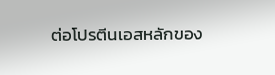ต่อโปรตีนเอสหลักของ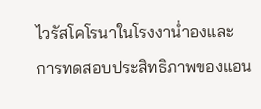ไวรัสโคโรนาในโรงงาน่ำองและการทดสอบประสิทธิภาพของแอน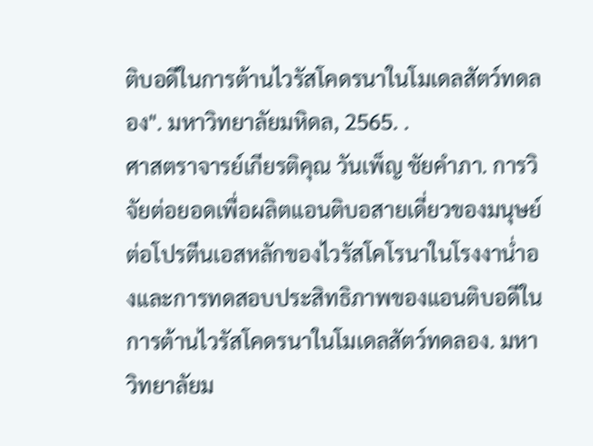ติบอดีในการต้านไวรัสโคดรนาในโมเดลสัตว์ทดลอง". มหาวิทยาลัยมหิดล, 2565. .
ศาสตราจารย์เกียรติคุณ วันเพ็ญ ชัยคำภา. การวิจัยต่อยอดเพื่อผลิตแอนติบอสายเดี่ยวของมนุษย์ต่อโปรตีนเอสหลักของไวรัสโคโรนาในโรงงาน่ำองและการทดสอบประสิทธิภาพของแอนติบอดีในการต้านไวรัสโคดรนาในโมเดลสัตว์ทดลอง. มหาวิทยาลัยม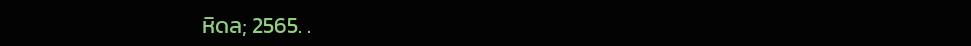หิดล; 2565. .